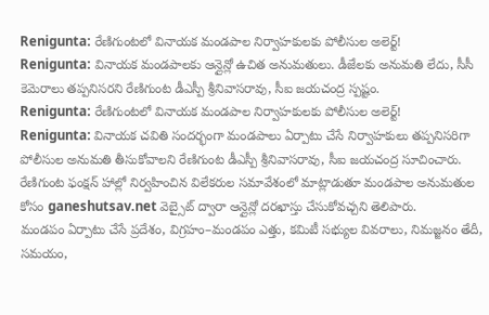Renigunta: రేణిగుంటలో వినాయక మండపాల నిర్వాహకులకు పోలీసుల అలెర్ట్!
Renigunta: వినాయక మండపాలకు ఆన్లైన్లో ఉచిత అనుమతులు. డీజేలకు అనుమతి లేదు, సీసీ కెమెరాలు తప్పనిసరని రేణిగుంట డీఎస్పీ శ్రీనివాసరావు, సీఐ జయచంద్ర స్పష్టం.
Renigunta: రేణిగుంటలో వినాయక మండపాల నిర్వాహకులకు పోలీసుల అలెర్ట్!
Renigunta: వినాయక చవితి సందర్భంగా మండపాలు ఏర్పాటు చేసే నిర్వాహకులు తప్పనిసరిగా పోలీసుల అనుమతి తీసుకోవాలని రేణిగుంట డీఎస్పీ శ్రీనివాసరావు, సీఐ జయచంద్ర సూచించారు. రేణిగుంట ఫంక్షన్ హాల్లో నిర్వహించిన విలేకరుల సమావేశంలో మాట్లాడుతూ మండపాల అనుమతుల కోసం ganeshutsav.net వెబ్సైట్ ద్వారా ఆన్లైన్లో దరఖాస్తు చేసుకోవచ్చని తెలిపారు.
మండపం ఏర్పాటు చేసే ప్రదేశం, విగ్రహం–మండపం ఎత్తు, కమిటీ సభ్యుల వివరాలు, నిమజ్జనం తేదీ, సమయం,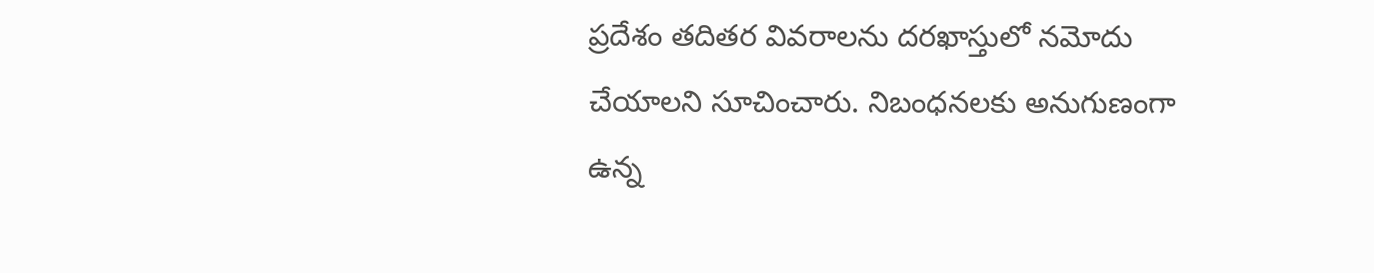ప్రదేశం తదితర వివరాలను దరఖాస్తులో నమోదు చేయాలని సూచించారు. నిబంధనలకు అనుగుణంగా ఉన్న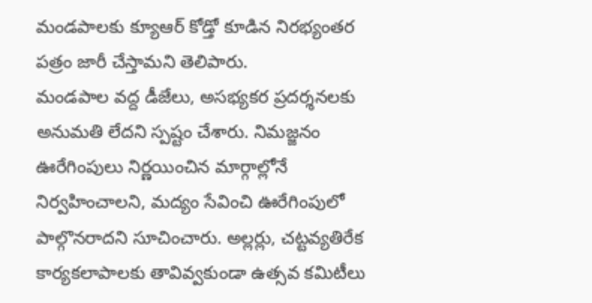మండపాలకు క్యూఆర్ కోడ్తో కూడిన నిరభ్యంతర పత్రం జారీ చేస్తామని తెలిపారు.
మండపాల వద్ద డీజేలు, అసభ్యకర ప్రదర్శనలకు అనుమతి లేదని స్పష్టం చేశారు. నిమజ్జనం ఊరేగింపులు నిర్ణయించిన మార్గాల్లోనే నిర్వహించాలని, మద్యం సేవించి ఊరేగింపులో పాల్గొనరాదని సూచించారు. అల్లర్లు, చట్టవ్యతిరేక కార్యకలాపాలకు తావివ్వకుండా ఉత్సవ కమిటీలు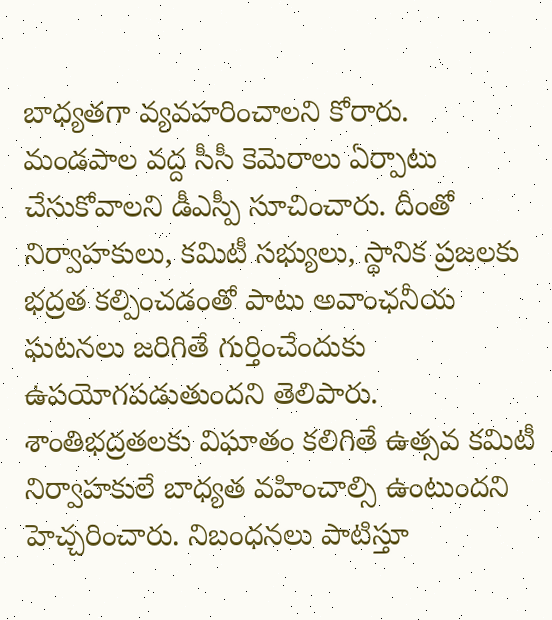బాధ్యతగా వ్యవహరించాలని కోరారు.
మండపాల వద్ద సీసీ కెమెరాలు ఏర్పాటు చేసుకోవాలని డీఎస్పీ సూచించారు. దీంతో నిర్వాహకులు, కమిటీ సభ్యులు, స్థానిక ప్రజలకు భద్రత కల్పించడంతో పాటు అవాంఛనీయ ఘటనలు జరిగితే గుర్తించేందుకు ఉపయోగపడుతుందని తెలిపారు.
శాంతిభద్రతలకు విఘాతం కలిగితే ఉత్సవ కమిటీ నిర్వాహకులే బాధ్యత వహించాల్సి ఉంటుందని హెచ్చరించారు. నిబంధనలు పాటిస్తూ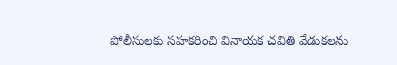పోలీసులకు సహకరించి వినాయక చవితి వేడుకలను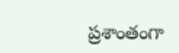ప్రశాంతంగా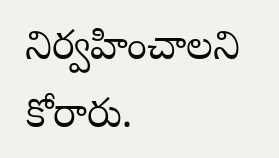నిర్వహించాలని కోరారు.